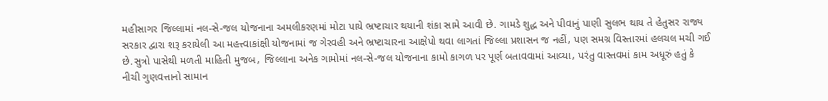મહીસાગર જિલ્લામાં નલ-સે-જલ યોજનાના અમલીકરણમાં મોટા પાયે ભ્રષ્ટાચાર થયાની શંકા સામે આવી છે. ગામડે શુદ્ધ અને પીવાનું પાણી સુલભ થાય તે હેતુસર રાજ્ય સરકાર દ્વારા શરૂ કરાયેલી આ મહત્ત્વાકાંક્ષી યોજનામાં જ ગેરવહી અને ભ્રષ્ટાચારના આક્ષેપો થવા લાગતાં જિલ્લા પ્રશાસન જ નહીં, પણ સમગ્ર વિસ્તારમાં હલચલ મચી ગઈ છે.સુત્રો પાસેથી મળતી માહિતી મુજબ, જિલ્લાના અનેક ગામોમાં નલ-સે-જલ યોજનાના કામો કાગળ પર પૂર્ણ બતાવવામાં આવ્યા, પરંતુ વાસ્તવમાં કામ અધૂરું હતું કે નીચી ગુણવત્તાનો સામાન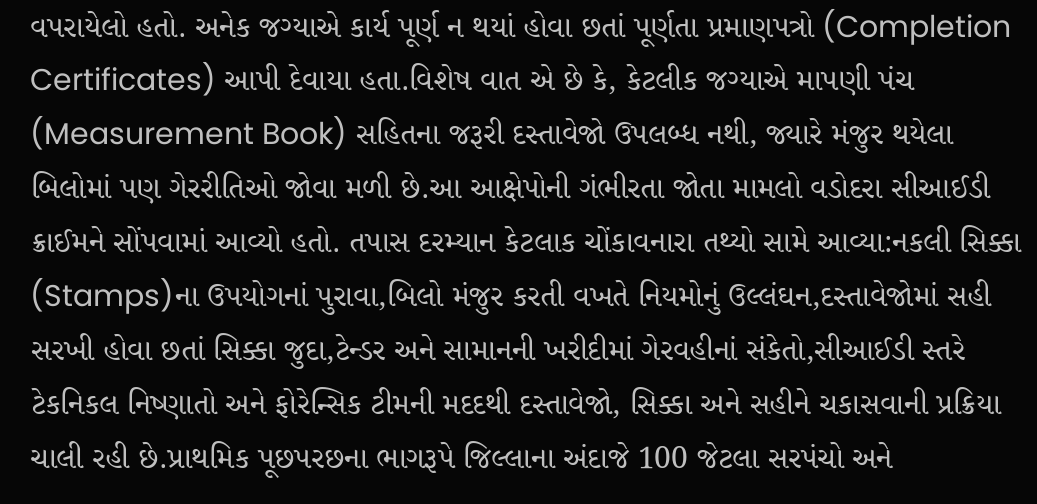વપરાયેલો હતો. અનેક જગ્યાએ કાર્ય પૂર્ણ ન થયાં હોવા છતાં પૂર્ણતા પ્રમાણપત્રો (Completion Certificates) આપી દેવાયા હતા.વિશેષ વાત એ છે કે, કેટલીક જગ્યાએ માપણી પંચ (Measurement Book) સહિતના જરૂરી દસ્તાવેજો ઉપલબ્ધ નથી, જ્યારે મંજુર થયેલા બિલોમાં પણ ગેરરીતિઓ જોવા મળી છે.આ આક્ષેપોની ગંભીરતા જોતા મામલો વડોદરા સીઆઈડી ક્રાઈમને સોંપવામાં આવ્યો હતો. તપાસ દરમ્યાન કેટલાક ચોંકાવનારા તથ્યો સામે આવ્યા:નકલી સિક્કા (Stamps)ના ઉપયોગનાં પુરાવા,બિલો મંજુર કરતી વખતે નિયમોનું ઉલ્લંઘન,દસ્તાવેજોમાં સહી સરખી હોવા છતાં સિક્કા જુદા,ટેન્ડર અને સામાનની ખરીદીમાં ગેરવહીનાં સંકેતો,સીઆઈડી સ્તરે ટેકનિકલ નિષ્ણાતો અને ફોરેન્સિક ટીમની મદદથી દસ્તાવેજો, સિક્કા અને સહીને ચકાસવાની પ્રક્રિયા ચાલી રહી છે.પ્રાથમિક પૂછપરછના ભાગરૂપે જિલ્લાના અંદાજે 100 જેટલા સરપંચો અને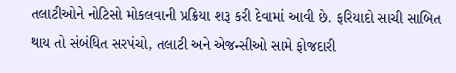તલાટીઓને નોટિસો મોકલવાની પ્રક્રિયા શરૂ કરી દેવામાં આવી છે. ફરિયાદો સાચી સાબિત થાય તો સંબંધિત સરપંચો, તલાટી અને એજન્સીઓ સામે ફોજદારી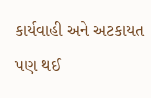કાર્યવાહી અને અટકાયત પણ થઈ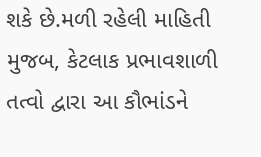શકે છે.મળી રહેલી માહિતી મુજબ, કેટલાક પ્રભાવશાળી તત્વો દ્વારા આ કૌભાંડને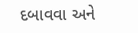દબાવવા અને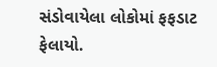સંડોવાયેલા લોકોમાં ફફડાટ ફેલાયો.